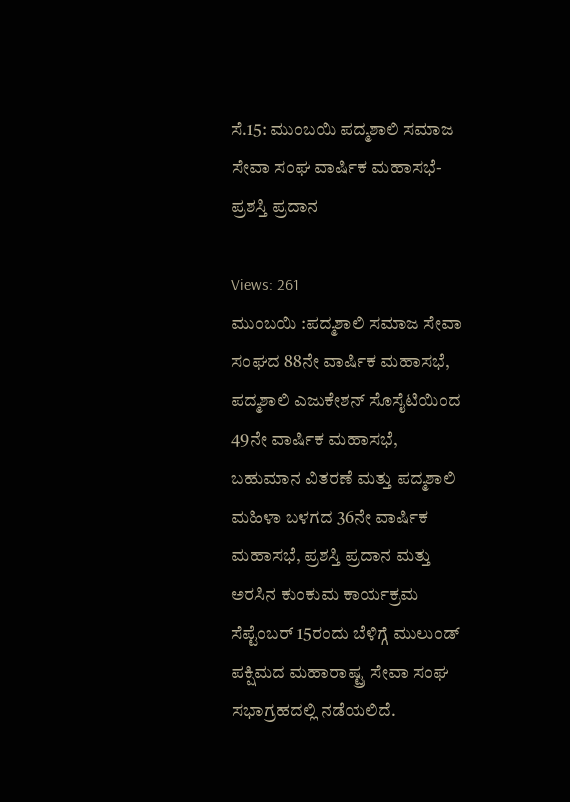ಸೆ.15: ಮುಂಬಯಿ ಪದ್ಮಶಾಲಿ ಸಮಾಜ ಸೇವಾ ಸಂಘ ವಾರ್ಷಿಕ ಮಹಾಸಭೆ-ಪ್ರಶಸ್ತಿ ಪ್ರದಾನ

Views: 261
ಮುಂಬಯಿ :ಪದ್ಮಶಾಲಿ ಸಮಾಜ ಸೇವಾ ಸಂಘದ 88ನೇ ವಾರ್ಷಿಕ ಮಹಾಸಭೆ, ಪದ್ಮಶಾಲಿ ಎಜುಕೇಶನ್ ಸೊಸೈಟಿಯಿಂದ 49ನೇ ವಾರ್ಷಿಕ ಮಹಾಸಭೆ, ಬಹುಮಾನ ವಿತರಣೆ ಮತ್ತು ಪದ್ಮಶಾಲಿ ಮಹಿಳಾ ಬಳಗದ 36ನೇ ವಾರ್ಷಿಕ ಮಹಾಸಭೆ, ಪ್ರಶಸ್ತಿ ಪ್ರದಾನ ಮತ್ತು ಅರಸಿನ ಕುಂಕುಮ ಕಾರ್ಯಕ್ರಮ ಸೆಪ್ಟೆಂಬರ್ 15ರಂದು ಬೆಳಿಗ್ಗೆ ಮುಲುಂಡ್ ಪಕ್ಷಿಮದ ಮಹಾರಾಷ್ಟ್ರ ಸೇವಾ ಸಂಘ ಸಭಾಗ್ರಹದಲ್ಲಿ ನಡೆಯಲಿದೆ.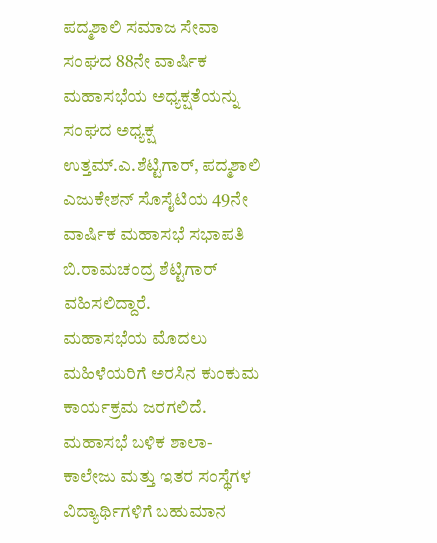ಪದ್ಮಶಾಲಿ ಸಮಾಜ ಸೇವಾ ಸಂಘದ 88ನೇ ವಾರ್ಷಿಕ ಮಹಾಸಭೆಯ ಅಧ್ಯಕ್ಷತೆಯನ್ನು ಸಂಘದ ಅಧ್ಯಕ್ಷ ಉತ್ತಮ್.ಎ.ಶೆಟ್ಟಿಗಾರ್, ಪದ್ಮಶಾಲಿ ಎಜುಕೇಶನ್ ಸೊಸೈಟಿಯ 49ನೇ ವಾರ್ಷಿಕ ಮಹಾಸಭೆ ಸಭಾಪತಿ ಬಿ.ರಾಮಚಂದ್ರ ಶೆಟ್ಟಿಗಾರ್ ವಹಿಸಲಿದ್ದಾರೆ.
ಮಹಾಸಭೆಯ ಮೊದಲು ಮಹಿಳೆಯರಿಗೆ ಅರಸಿನ ಕುಂಕುಮ ಕಾರ್ಯಕ್ರಮ ಜರಗಲಿದೆ. ಮಹಾಸಭೆ ಬಳಿಕ ಶಾಲಾ- ಕಾಲೇಜು ಮತ್ತು ಇತರ ಸಂಸ್ಥೆಗಳ ವಿದ್ಯಾರ್ಥಿಗಳಿಗೆ ಬಹುಮಾನ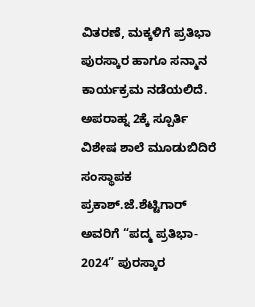ವಿತರಣೆ, ಮಕ್ಕಳಿಗೆ ಪ್ರತಿಭಾ ಪುರಸ್ಕಾರ ಹಾಗೂ ಸನ್ಮಾನ ಕಾರ್ಯಕ್ರಮ ನಡೆಯಲಿದೆ.
ಅಪರಾಹ್ನ 2ಕ್ಕೆ ಸ್ಪೂರ್ತಿ ವಿಶೇಷ ಶಾಲೆ ಮೂಡುಬಿದಿರೆ ಸಂಸ್ಥಾಪಕ ಪ್ರಕಾಶ್.ಜೆ.ಶೆಟ್ಟಿಗಾರ್ ಅವರಿಗೆ “ಪದ್ಮ ಪ್ರತಿಭಾ- 2024” ಪುರಸ್ಕಾರ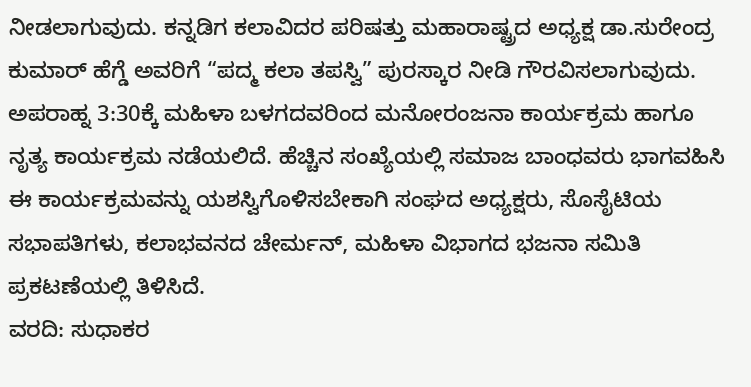ನೀಡಲಾಗುವುದು. ಕನ್ನಡಿಗ ಕಲಾವಿದರ ಪರಿಷತ್ತು ಮಹಾರಾಷ್ಟ್ರದ ಅಧ್ಯಕ್ಷ ಡಾ.ಸುರೇಂದ್ರ ಕುಮಾರ್ ಹೆಗ್ಡೆ ಅವರಿಗೆ “ಪದ್ಮ ಕಲಾ ತಪಸ್ವಿ” ಪುರಸ್ಕಾರ ನೀಡಿ ಗೌರವಿಸಲಾಗುವುದು.
ಅಪರಾಹ್ನ 3:30ಕ್ಕೆ ಮಹಿಳಾ ಬಳಗದವರಿಂದ ಮನೋರಂಜನಾ ಕಾರ್ಯಕ್ರಮ ಹಾಗೂ ನೃತ್ಯ ಕಾರ್ಯಕ್ರಮ ನಡೆಯಲಿದೆ. ಹೆಚ್ಚಿನ ಸಂಖ್ಯೆಯಲ್ಲಿ ಸಮಾಜ ಬಾಂಧವರು ಭಾಗವಹಿಸಿ ಈ ಕಾರ್ಯಕ್ರಮವನ್ನು ಯಶಸ್ವಿಗೊಳಿಸಬೇಕಾಗಿ ಸಂಘದ ಅಧ್ಯಕ್ಷರು, ಸೊಸೈಟಿಯ ಸಭಾಪತಿಗಳು, ಕಲಾಭವನದ ಚೇರ್ಮನ್, ಮಹಿಳಾ ವಿಭಾಗದ ಭಜನಾ ಸಮಿತಿ ಪ್ರಕಟಣೆಯಲ್ಲಿ ತಿಳಿಸಿದೆ.
ವರದಿ: ಸುಧಾಕರ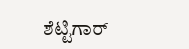ಶೆಟ್ಟಿಗಾರ್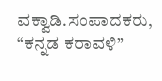ವಕ್ವಾಡಿ.ಸಂಪಾದಕರು, “ಕನ್ನಡ ಕರಾವಳಿ”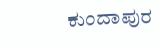ಕುಂದಾಪುರ